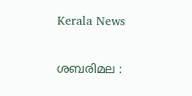Kerala News

ശബരിമല :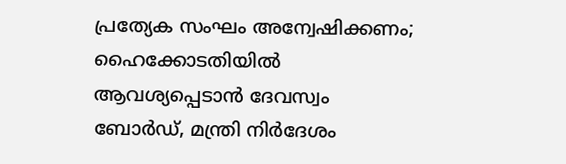പ്രത്യേക സംഘം അന്വേഷിക്കണം; ഹൈക്കോടതിയില്‍ ആവശ്യപ്പെടാന്‍ ദേവസ്വം ബോര്‍ഡ്, മന്ത്രി നിര്‍ദേശം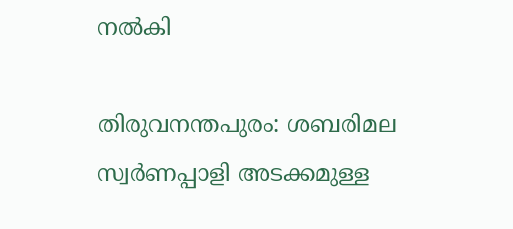നല്‍കി

തിരുവനന്തപുരം: ശബരിമല സ്വര്‍ണപ്പാളി അടക്കമുള്ള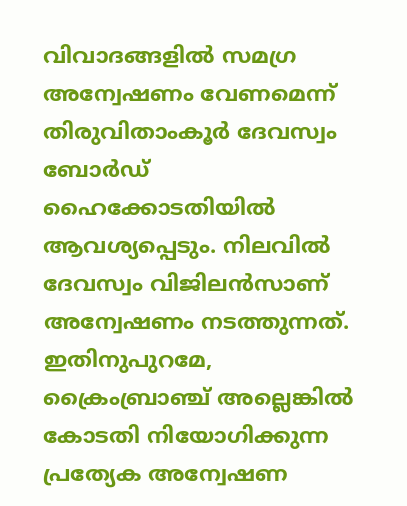വിവാദങ്ങളില്‍ സമഗ്ര അന്വേഷണം വേണമെന്ന് തിരുവിതാംകൂര്‍ ദേവസ്വം ബോര്‍ഡ് ഹൈക്കോടതിയില്‍ ആവശ്യപ്പെടും. നിലവില്‍ ദേവസ്വം വിജിലന്‍സാണ് അന്വേഷണം നടത്തുന്നത്. ഇതിനുപുറമേ, ക്രൈംബ്രാഞ്ച് അല്ലെങ്കില്‍ കോടതി നിയോഗിക്കുന്ന പ്രത്യേക അന്വേഷണ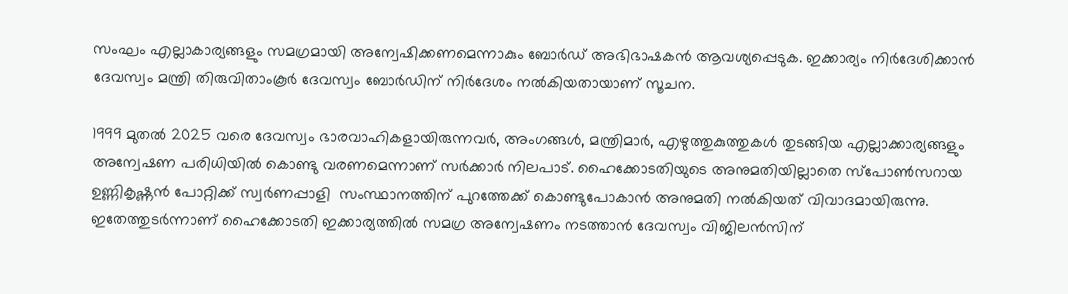സംഘം എല്ലാകാര്യങ്ങളും സമഗ്രമായി അന്വേഷിക്കണമെന്നാകും ബോര്‍ഡ് അഭിഭാഷകന്‍ ആവശ്യപ്പെടുക. ഇക്കാര്യം നിര്‍ദേശിക്കാന്‍ ദേവസ്വം മന്ത്രി തിരുവിതാംകൂര്‍ ദേവസ്വം ബോര്‍ഡിന് നിര്‍ദേശം നല്‍കിയതായാണ് സൂചന.

1999 മുതല്‍ 2025 വരെ ദേവസ്വം ഭാരവാഹികളായിരുന്നവര്‍, അംഗങ്ങള്‍, മന്ത്രിമാര്‍, എഴുത്തുകുത്തുകള്‍ തുടങ്ങിയ എല്ലാക്കാര്യങ്ങളും അന്വേഷണ പരിധിയില്‍ കൊണ്ടു വരണമെന്നാണ് സര്‍ക്കാര്‍ നിലപാട്. ഹൈക്കോടതിയുടെ അനുമതിയില്ലാതെ സ്‌പോണ്‍സറായ ഉണ്ണികൃഷ്ണന്‍ പോറ്റിക്ക് സ്വര്‍ണപ്പാളി  സംസ്ഥാനത്തിന് പുറത്തേക്ക് കൊണ്ടുപോകാന്‍ അനുമതി നല്‍കിയത് വിവാദമായിരുന്നു. ഇതേത്തുടര്‍ന്നാണ് ഹൈക്കോടതി ഇക്കാര്യത്തില്‍ സമഗ്ര അന്വേഷണം നടത്താന്‍ ദേവസ്വം വിജിലന്‍സിന്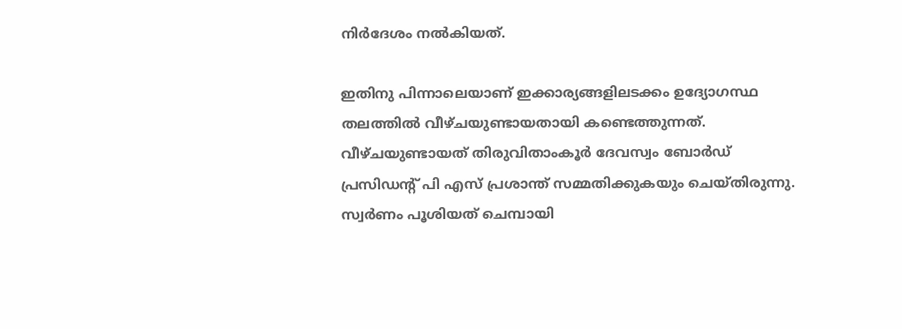നിര്‍ദേശം നല്‍കിയത്.

ഇതിനു പിന്നാലെയാണ് ഇക്കാര്യങ്ങളിലടക്കം ഉദ്യോഗസ്ഥ തലത്തില്‍ വീഴ്ചയുണ്ടായതായി കണ്ടെത്തുന്നത്. വീഴ്ചയുണ്ടായത് തിരുവിതാംകൂര്‍ ദേവസ്വം ബോര്‍ഡ് പ്രസിഡന്റ് പി എസ് പ്രശാന്ത് സമ്മതിക്കുകയും ചെയ്തിരുന്നു. സ്വര്‍ണം പൂശിയത് ചെമ്പായി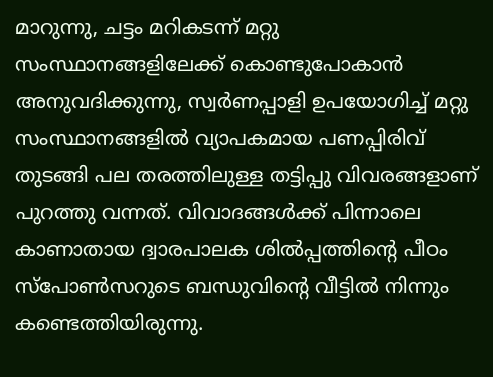മാറുന്നു, ചട്ടം മറികടന്ന് മറ്റു സംസ്ഥാനങ്ങളിലേക്ക് കൊണ്ടുപോകാന്‍ അനുവദിക്കുന്നു, സ്വര്‍ണപ്പാളി ഉപയോഗിച്ച് മറ്റു സംസ്ഥാനങ്ങളില്‍ വ്യാപകമായ പണപ്പിരിവ് തുടങ്ങി പല തരത്തിലുള്ള തട്ടിപ്പു വിവരങ്ങളാണ് പുറത്തു വന്നത്. വിവാദങ്ങള്‍ക്ക് പിന്നാലെ കാണാതായ ദ്വാരപാലക ശില്‍പ്പത്തിന്റെ പീഠം സ്‌പോണ്‍സറുടെ ബന്ധുവിന്റെ വീട്ടില്‍ നിന്നും കണ്ടെത്തിയിരുന്നു.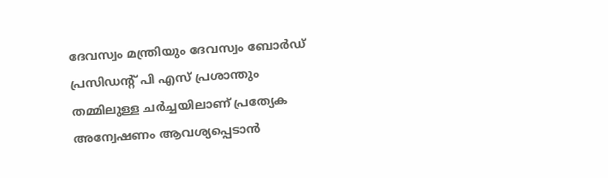ദേവസ്വം മന്ത്രിയും ദേവസ്വം ബോര്‍ഡ് പ്രസിഡന്റ് പി എസ് പ്രശാന്തും തമ്മിലുള്ള ചര്‍ച്ചയിലാണ് പ്രത്യേക അന്വേഷണം ആവശ്യപ്പെടാന്‍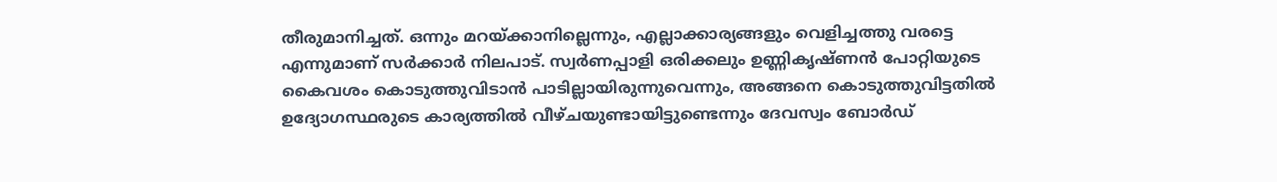തീരുമാനിച്ചത്. ഒന്നും മറയ്ക്കാനില്ലെന്നും, എല്ലാക്കാര്യങ്ങളും വെളിച്ചത്തു വരട്ടെ എന്നുമാണ് സര്‍ക്കാര്‍ നിലപാട്. സ്വര്‍ണപ്പാളി ഒരിക്കലും ഉണ്ണികൃഷ്ണന്‍ പോറ്റിയുടെ കൈവശം കൊടുത്തുവിടാന്‍ പാടില്ലായിരുന്നുവെന്നും, അങ്ങനെ കൊടുത്തുവിട്ടതില്‍ ഉദ്യോഗസ്ഥരുടെ കാര്യത്തില്‍ വീഴ്ചയുണ്ടായിട്ടുണ്ടെന്നും ദേവസ്വം ബോര്‍ഡ്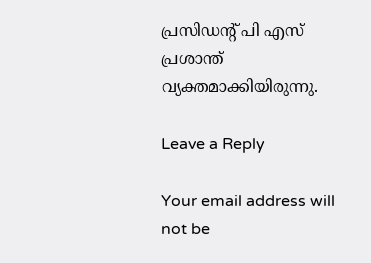പ്രസിഡന്റ് പി എസ് പ്രശാന്ത് വ്യക്തമാക്കിയിരുന്നു.

Leave a Reply

Your email address will not be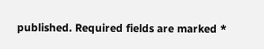published. Required fields are marked *